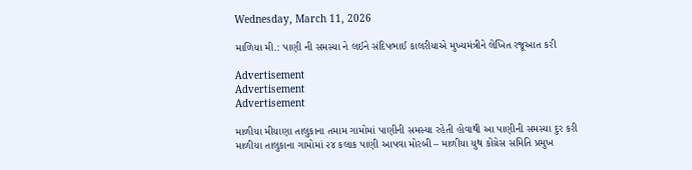Wednesday, March 11, 2026

માળિયા મી.: પાણી ની સમસ્યા ને લઈને સંદિપભાઈ કાલરીયાએ મુખ્યમંત્રીને લેખિત રજૂઆત કરી

Advertisement
Advertisement
Advertisement

માળીયા મીયાણા તાલુકાના તમામ ગામોમાં પાણીની સમસ્યા રહેતી હોવાથી આ પાણીની સમસ્યા દુર કરી માળીયા તાલુકાના ગામોમાં ૨૪ કલાક પાણી આપવા મોરબી – માળીયા યુથ કોંગ્રેસ સમિતિ પ્રમુખ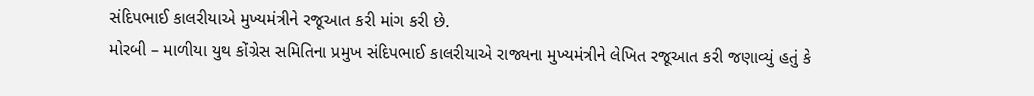સંદિપભાઈ કાલરીયાએ મુખ્યમંત્રીને રજૂઆત કરી માંગ કરી છે.
મોરબી – માળીયા યુથ કોંગ્રેસ સમિતિના પ્રમુખ સંદિપભાઈ કાલરીયાએ રાજ્યના મુખ્યમંત્રીને લેખિત રજૂઆત કરી જણાવ્યું હતું કે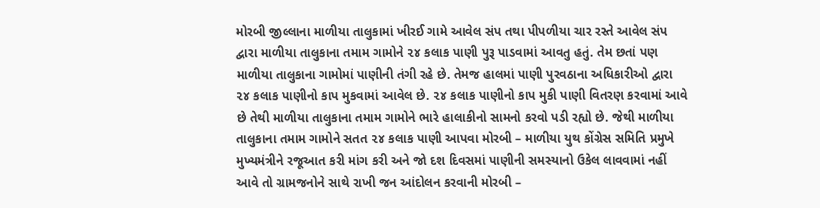મોરબી જીલ્લાના માળીયા તાલુકામાં ખીરઈ ગામે આવેલ સંપ તથા પીપળીયા ચાર રસ્તે આવેલ સંપ દ્વારા માળીયા તાલુકાના તમામ ગામોને ૨૪ કલાક પાણી પુરૂ પાડવામાં આવતુ હતું. તેમ છતાં પણ માળીયા તાલુકાના ગામોમાં પાણીની તંગી રહે છે. તેમજ હાલમાં પાણી પુરવઠાના અધિકારીઓ દ્વારા ૨૪ કલાક પાણીનો કાપ મુકવામાં આવેલ છે. ૨૪ કલાક પાણીનો કાપ મુકી પાણી વિતરણ કરવામાં આવે છે તેથી માળીયા તાલુકાના તમામ ગામોને ભારે હાલાકીનો સામનો કરવો પડી રહ્યો છે. જેથી માળીયા તાલુકાના તમામ ગામોને સતત ૨૪ કલાક પાણી આપવા મોરબી – માળીયા યુથ કોંગ્રેસ સમિતિ પ્રમુખે મુખ્યમંત્રીને રજૂઆત કરી માંગ કરી અને જો દશ દિવસમાં પાણીની સમસ્યાનો ઉકેલ લાવવામાં નહીં આવે તો ગ્રામજનોને સાથે રાખી જન આંદોલન કરવાની મોરબી –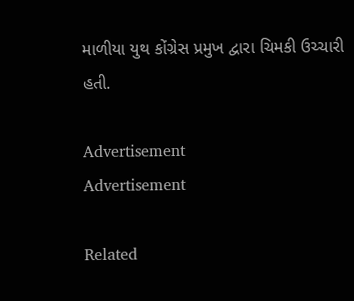માળીયા યુથ કોંગ્રેસ પ્રમુખ દ્વારા ચિમકી ઉચ્ચારી હતી.

Advertisement
Advertisement

Related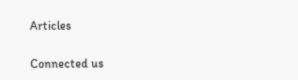Articles

Connected us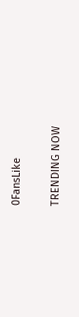0FansLike

TRENDING NOW